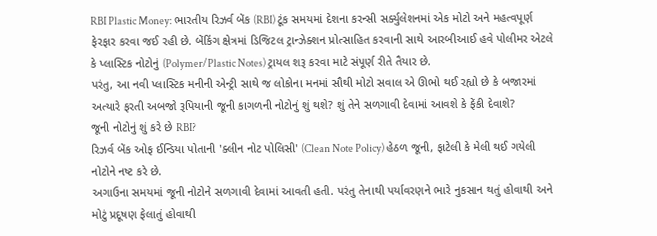RBI Plastic Money: ભારતીય રિઝર્વ બેંક (RBI) ટૂંક સમયમાં દેશના કરન્સી સર્ક્યુલેશનમાં એક મોટો અને મહત્વપૂર્ણ ફેરફાર કરવા જઈ રહી છે. બેંકિંગ ક્ષેત્રમાં ડિજિટલ ટ્રાન્ઝેક્શન પ્રોત્સાહિત કરવાની સાથે આરબીઆઈ હવે પોલીમર એટલે કે પ્લાસ્ટિક નોટોનું (Polymer/Plastic Notes) ટ્રાયલ શરૂ કરવા માટે સંપૂર્ણ રીતે તૈયાર છે.
પરંતુ, આ નવી પ્લાસ્ટિક મનીની એન્ટ્રી સાથે જ લોકોના મનમાં સૌથી મોટો સવાલ એ ઊભો થઈ રહ્યો છે કે બજારમાં અત્યારે ફરતી અબજો રૂપિયાની જૂની કાગળની નોટોનું શું થશે? શું તેને સળગાવી દેવામાં આવશે કે ફેંકી દેવાશે?
જૂની નોટોનું શું કરે છે RBI?
રિઝર્વ બેંક ઓફ ઈન્ડિયા પોતાની 'ક્લીન નોટ પોલિસી' (Clean Note Policy) હેઠળ જૂની, ફાટેલી કે મેલી થઈ ગયેલી નોટોને નષ્ટ કરે છે.
અગાઉના સમયમાં જૂની નોટોને સળગાવી દેવામાં આવતી હતી. પરંતુ તેનાથી પર્યાવરણને ભારે નુકસાન થતું હોવાથી અને મોટું પ્રદૂષણ ફેલાતું હોવાથી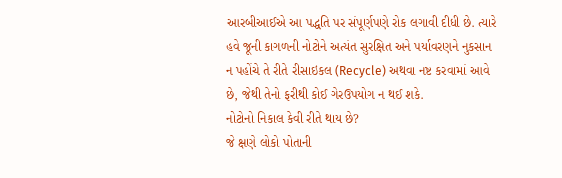આરબીઆઈએ આ પદ્ધતિ પર સંપૂર્ણપણે રોક લગાવી દીધી છે. ત્યારે હવે જૂની કાગળની નોટોને અત્યંત સુરક્ષિત અને પર્યાવરણને નુકસાન ન પહોંચે તે રીતે રીસાઇકલ (Recycle) અથવા નષ્ટ કરવામાં આવે છે, જેથી તેનો ફરીથી કોઈ ગેરઉપયોગ ન થઈ શકે.
નોટોનો નિકાલ કેવી રીતે થાય છે?
જે ક્ષણે લોકો પોતાની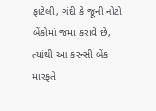ફાટેલી, ગંદી કે જૂની નોટો બેંકોમાં જમા કરાવે છે, ત્યાંથી આ કરન્સી બેંક મારફતે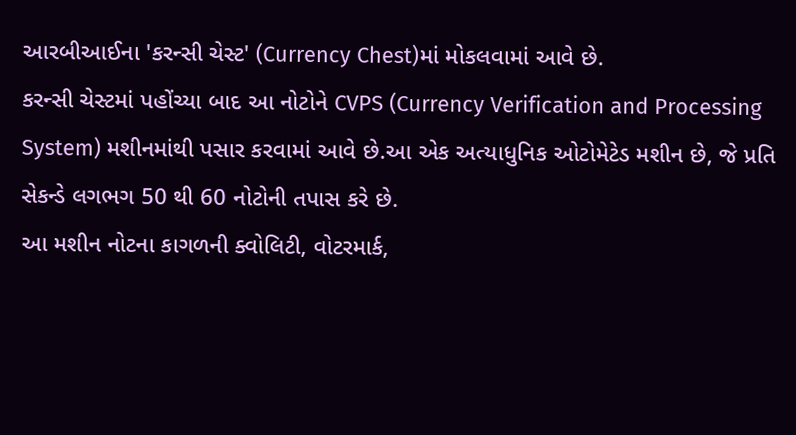આરબીઆઈના 'કરન્સી ચેસ્ટ' (Currency Chest)માં મોકલવામાં આવે છે.
કરન્સી ચેસ્ટમાં પહોંચ્યા બાદ આ નોટોને CVPS (Currency Verification and Processing System) મશીનમાંથી પસાર કરવામાં આવે છે.આ એક અત્યાધુનિક ઓટોમેટેડ મશીન છે, જે પ્રતિ સેકન્ડે લગભગ 50 થી 60 નોટોની તપાસ કરે છે.
આ મશીન નોટના કાગળની ક્વોલિટી, વોટરમાર્ક,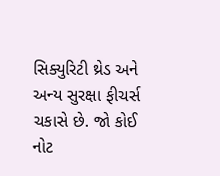સિક્યુરિટી થ્રેડ અને અન્ય સુરક્ષા ફીચર્સ ચકાસે છે. જો કોઈ નોટ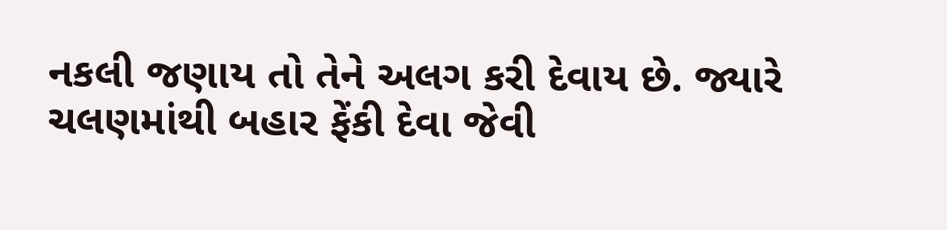નકલી જણાય તો તેને અલગ કરી દેવાય છે. જ્યારે ચલણમાંથી બહાર ફેંકી દેવા જેવી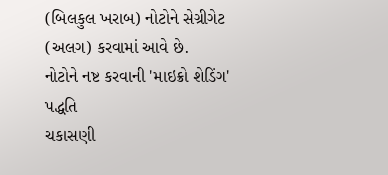(બિલકુલ ખરાબ) નોટોને સેગ્રીગેટ (અલગ) કરવામાં આવે છે.
નોટોને નષ્ટ કરવાની 'માઇક્રો શેડિંગ' પદ્ધતિ
ચકાસણી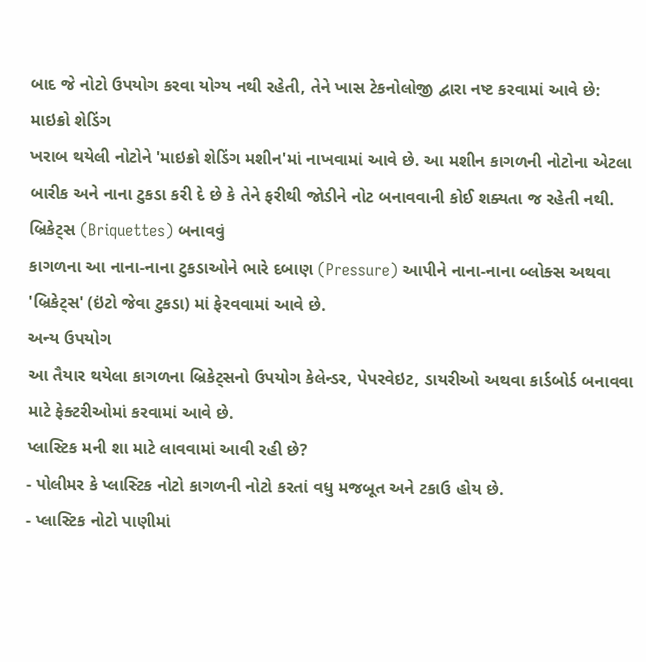બાદ જે નોટો ઉપયોગ કરવા યોગ્ય નથી રહેતી, તેને ખાસ ટેકનોલોજી દ્વારા નષ્ટ કરવામાં આવે છે:
માઇક્રો શેડિંગ
ખરાબ થયેલી નોટોને 'માઇક્રો શેડિંગ મશીન'માં નાખવામાં આવે છે. આ મશીન કાગળની નોટોના એટલા બારીક અને નાના ટુકડા કરી દે છે કે તેને ફરીથી જોડીને નોટ બનાવવાની કોઈ શક્યતા જ રહેતી નથી.
બ્રિકેટ્સ (Briquettes) બનાવવું
કાગળના આ નાના-નાના ટુકડાઓને ભારે દબાણ (Pressure) આપીને નાના-નાના બ્લોક્સ અથવા 'બ્રિકેટ્સ' (ઇંટો જેવા ટુકડા) માં ફેરવવામાં આવે છે.
અન્ય ઉપયોગ
આ તૈયાર થયેલા કાગળના બ્રિકેટ્સનો ઉપયોગ કેલેન્ડર, પેપરવેઇટ, ડાયરીઓ અથવા કાર્ડબોર્ડ બનાવવા માટે ફેક્ટરીઓમાં કરવામાં આવે છે.
પ્લાસ્ટિક મની શા માટે લાવવામાં આવી રહી છે?
- પોલીમર કે પ્લાસ્ટિક નોટો કાગળની નોટો કરતાં વધુ મજબૂત અને ટકાઉ હોય છે.
- પ્લાસ્ટિક નોટો પાણીમાં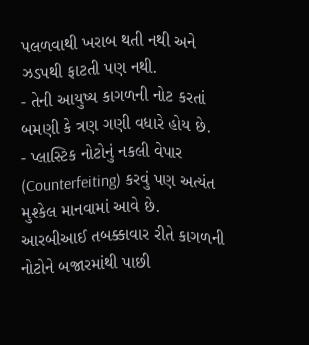પલળવાથી ખરાબ થતી નથી અને ઝડપથી ફાટતી પણ નથી.
- તેની આયુષ્ય કાગળની નોટ કરતાં બમણી કે ત્રણ ગણી વધારે હોય છે.
- પ્લાસ્ટિક નોટોનું નકલી વેપાર (Counterfeiting) કરવું પણ અત્યંત મુશ્કેલ માનવામાં આવે છે.
આરબીઆઈ તબક્કાવાર રીતે કાગળની નોટોને બજારમાંથી પાછી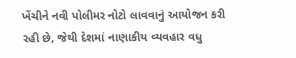ખેંચીને નવી પોલીમર નોટો લાવવાનું આયોજન કરી રહી છે, જેથી દેશમાં નાણાકીય વ્યવહાર વધુ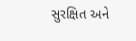સુરક્ષિત અને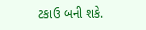ટકાઉ બની શકે.